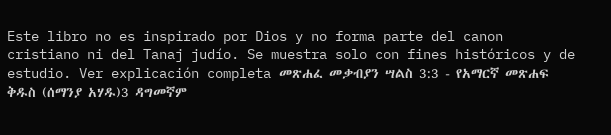Este libro no es inspirado por Dios y no forma parte del canon cristiano ni del Tanaj judío. Se muestra solo con fines históricos y de estudio. Ver explicación completa መጽሐፈ መቃብያን ሣልስ 3:3 - የአማርኛ መጽሐፍ ቅዱስ (ሰማንያ አሃዱ)3 ዳግመኛም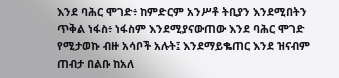እንደ ባሕር ሞገድ፥ ከምድርም አንሥቶ ትቢያን እንደሚበትን ጥቅል ነፋስ፥ ነፋስም እንደሚያናውጠው እንደ ባሕር ሞገድ የሚታወኩ ብዙ አሳቦች አሉት፤ እንደማይቈጠር እንደ ዝናብም ጠብታ በልቡ ከአለ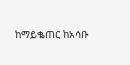ከማይቈጠር ከአሳቡ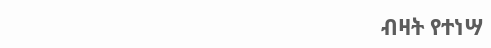ብዛት የተነሣ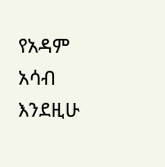የአዳም አሳብ እንደዚሁ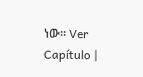ነው። Ver Capítulo |